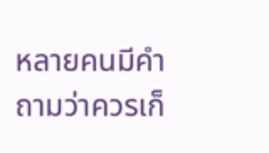หลายคนมีคำถามว่าควรเก็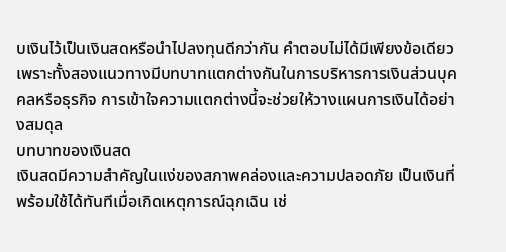บเงินไว้เป็นเงินสดหรือนำไปลงทุนดีกว่ากัน คำตอบไม่ได้มีเพียงข้อเดียว เพราะทั้งสองแนวทางมีบทบาทแตกต่างกันในการบริหารการเงินส่วนบุคคลหรือธุรกิจ การเข้าใจความแตกต่างนี้จะช่วยให้วางแผนการเงินได้อย่างสมดุล
บทบาทของเงินสด
เงินสดมีความสำคัญในแง่ของสภาพคล่องและความปลอดภัย เป็นเงินที่พร้อมใช้ได้ทันทีเมื่อเกิดเหตุการณ์ฉุกเฉิน เช่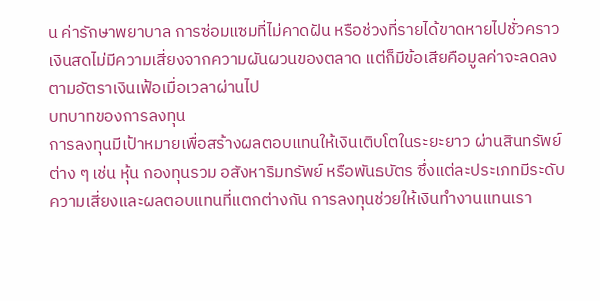น ค่ารักษาพยาบาล การซ่อมแซมที่ไม่คาดฝัน หรือช่วงที่รายได้ขาดหายไปชั่วคราว เงินสดไม่มีความเสี่ยงจากความผันผวนของตลาด แต่ก็มีข้อเสียคือมูลค่าจะลดลงตามอัตราเงินเฟ้อเมื่อเวลาผ่านไป
บทบาทของการลงทุน
การลงทุนมีเป้าหมายเพื่อสร้างผลตอบแทนให้เงินเติบโตในระยะยาว ผ่านสินทรัพย์ต่าง ๆ เช่น หุ้น กองทุนรวม อสังหาริมทรัพย์ หรือพันธบัตร ซึ่งแต่ละประเภทมีระดับความเสี่ยงและผลตอบแทนที่แตกต่างกัน การลงทุนช่วยให้เงินทำงานแทนเรา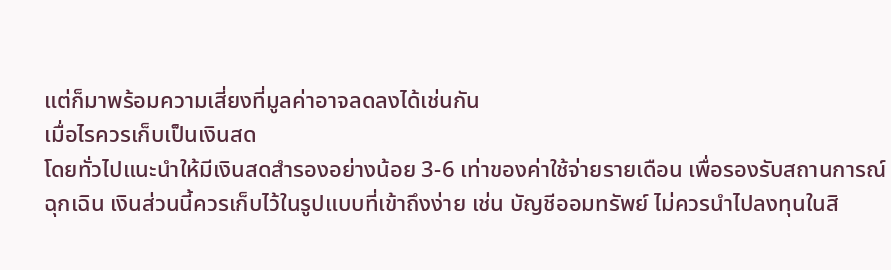แต่ก็มาพร้อมความเสี่ยงที่มูลค่าอาจลดลงได้เช่นกัน
เมื่อไรควรเก็บเป็นเงินสด
โดยทั่วไปแนะนำให้มีเงินสดสำรองอย่างน้อย 3-6 เท่าของค่าใช้จ่ายรายเดือน เพื่อรองรับสถานการณ์ฉุกเฉิน เงินส่วนนี้ควรเก็บไว้ในรูปแบบที่เข้าถึงง่าย เช่น บัญชีออมทรัพย์ ไม่ควรนำไปลงทุนในสิ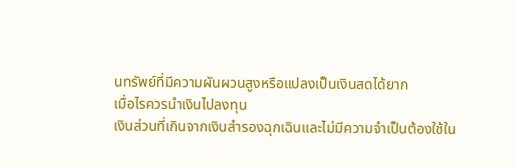นทรัพย์ที่มีความผันผวนสูงหรือแปลงเป็นเงินสดได้ยาก
เมื่อไรควรนำเงินไปลงทุน
เงินส่วนที่เกินจากเงินสำรองฉุกเฉินและไม่มีความจำเป็นต้องใช้ใน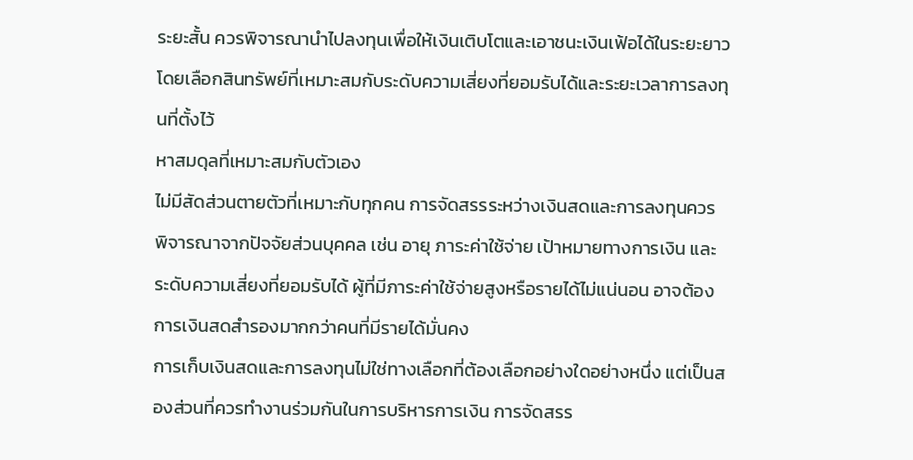ระยะสั้น ควรพิจารณานำไปลงทุนเพื่อให้เงินเติบโตและเอาชนะเงินเฟ้อได้ในระยะยาว โดยเลือกสินทรัพย์ที่เหมาะสมกับระดับความเสี่ยงที่ยอมรับได้และระยะเวลาการลงทุนที่ตั้งไว้
หาสมดุลที่เหมาะสมกับตัวเอง
ไม่มีสัดส่วนตายตัวที่เหมาะกับทุกคน การจัดสรรระหว่างเงินสดและการลงทุนควรพิจารณาจากปัจจัยส่วนบุคคล เช่น อายุ ภาระค่าใช้จ่าย เป้าหมายทางการเงิน และระดับความเสี่ยงที่ยอมรับได้ ผู้ที่มีภาระค่าใช้จ่ายสูงหรือรายได้ไม่แน่นอน อาจต้องการเงินสดสำรองมากกว่าคนที่มีรายได้มั่นคง
การเก็บเงินสดและการลงทุนไม่ใช่ทางเลือกที่ต้องเลือกอย่างใดอย่างหนึ่ง แต่เป็นสองส่วนที่ควรทำงานร่วมกันในการบริหารการเงิน การจัดสรร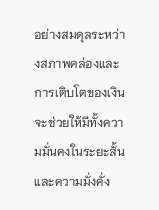อย่างสมดุลระหว่างสภาพคล่องและการเติบโตของเงิน จะช่วยให้มีทั้งความมั่นคงในระยะสั้นและความมั่งคั่ง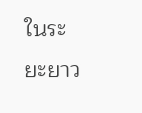ในระยะยาว